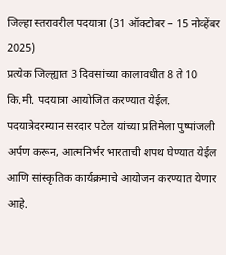जिल्हा स्तरावरील पदयात्रा (31 ऑक्टोबर – 15 नोव्हेंबर 2025)
प्रत्येक जिल्ह्यात 3 दिवसांच्या कालावधीत 8 ते 10 कि.मी. पदयात्रा आयोजित करण्यात येईल. पदयात्रेदरम्यान सरदार पटेल यांच्या प्रतिमेला पुष्पांजली अर्पण करून, आत्मनिर्भर भारताची शपथ घेण्यात येईल आणि सांस्कृतिक कार्यक्रमाचे आयोजन करण्यात येणार आहे.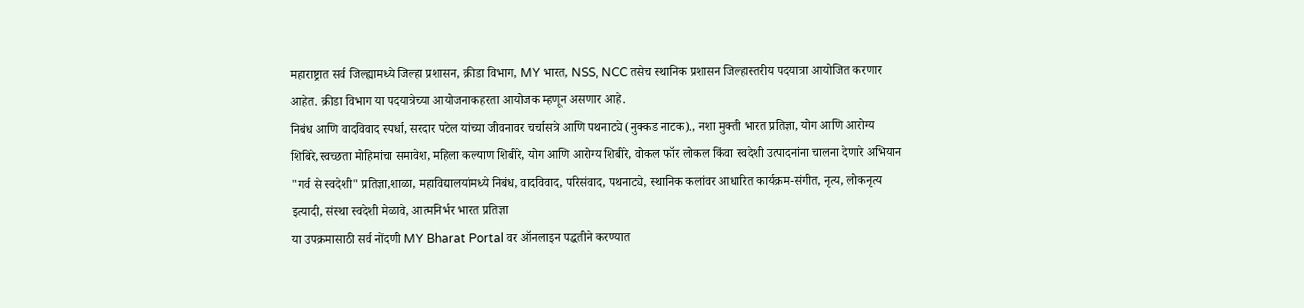महाराष्ट्रात सर्व जिल्ह्यामध्ये जिल्हा प्रशासन, क्रीडा विभाग, MY भारत, NSS, NCC तसेच स्थानिक प्रशासन जिल्हास्तरीय पदयात्रा आयोजित करणार आहेत. क्रीडा विभाग या पदयात्रेच्या आयोजनाकहरता आयोजक म्हणून असणार आहे.
निबंध आणि वादविवाद स्पर्धा, सरदार पटेल यांच्या जीवनावर चर्चासत्रे आणि पथनाट्ये (नुक्कड नाटक)., नशा मुक्ती भारत प्रतिज्ञा, योग आणि आरोग्य शिबिरे,स्वच्छता मोहिमांचा समावेश, महिला कल्याण शिबीरे, योग आणि आरोग्य शिबीरे, वोकल फॉर लोकल किंवा स्वदेशी उत्पादनांना चालना देणारे अभियान "गर्व से स्वदेशी" प्रतिज्ञा,शाळा, महाविद्यालयांमध्ये निबंध, वादविवाद, परिसंवाद, पथनाट्ये, स्थानिक कलांवर आधारित कार्यक्रम-संगीत, नृत्य, लोकनृत्य इत्यादी, संस्था स्वदेशी मेळावे, आत्मनिर्भर भारत प्रतिज्ञा
या उपक्रमासाठी सर्व नोंदणी MY Bharat Portal वर ऑनलाइन पद्धतीने करण्यात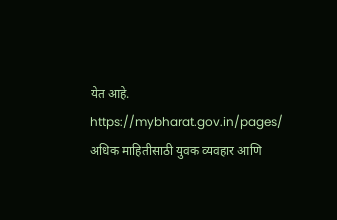येत आहे. https://mybharat.gov.in/pages/
अधिक माहितीसाठी युवक व्यवहार आणि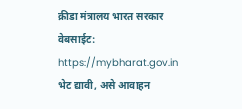क्रीडा मंत्रालय भारत सरकार वेबसाईट: https://mybharat.gov.in भेट द्यावी, असे आवाहन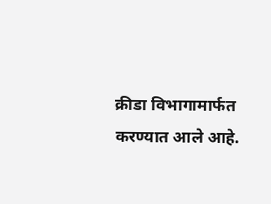क्रीडा विभागामार्फत करण्यात आले आहे.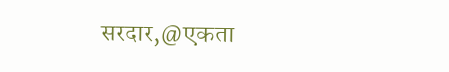सरदार,@एकता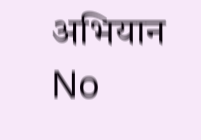अभियान
No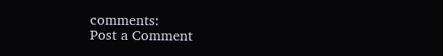comments:
Post a Comment